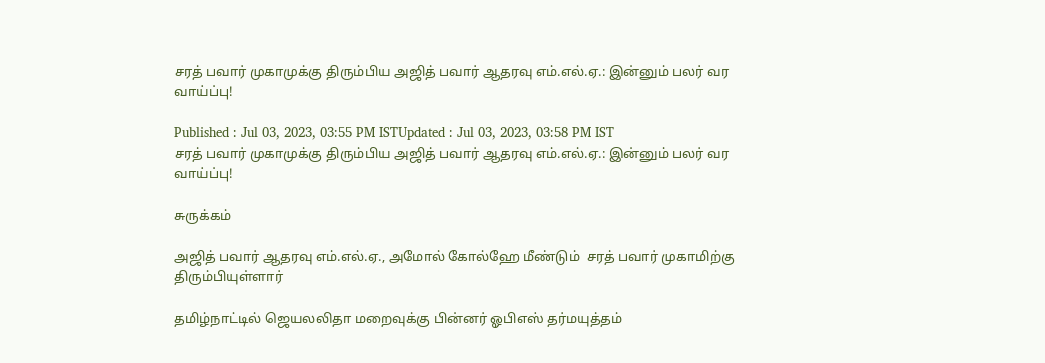சரத் பவார் முகாமுக்கு திரும்பிய அஜித் பவார் ஆதரவு எம்.எல்.ஏ.: இன்னும் பலர் வர வாய்ப்பு!

Published : Jul 03, 2023, 03:55 PM ISTUpdated : Jul 03, 2023, 03:58 PM IST
சரத் பவார் முகாமுக்கு திரும்பிய அஜித் பவார் ஆதரவு எம்.எல்.ஏ.: இன்னும் பலர் வர  வாய்ப்பு!

சுருக்கம்

அஜித் பவார் ஆதரவு எம்.எல்.ஏ., அமோல் கோல்ஹே மீண்டும்  சரத் பவார் முகாமிற்கு திரும்பியுள்ளார்

தமிழ்நாட்டில் ஜெயலலிதா மறைவுக்கு பின்னர் ஓபிஎஸ் தர்மயுத்தம்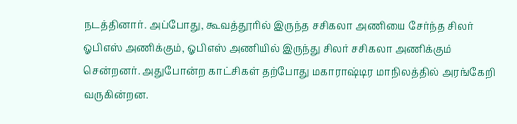நடத்தினார். அப்போது, கூவத்தூரில் இருந்த சசிகலா அணியை சேர்ந்த சிலர் ஓபிஎஸ் அணிக்கும், ஓபிஎஸ் அணியில் இருந்து சிலர் சசிகலா அணிக்கும் சென்றனர். அதுபோன்ற காட்சிகள் தற்போது மகாராஷ்டிர மாநிலத்தில் அரங்கேறி வருகின்றன.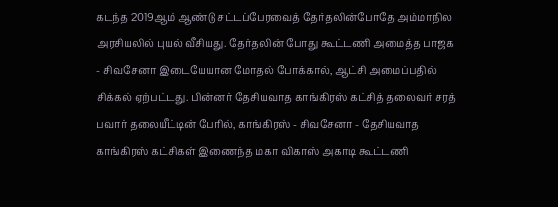கடந்த 2019ஆம் ஆண்டு சட்டப்பேரவைத் தேர்தலின்போதே அம்மாநில அரசியலில் புயல் வீசியது. தேர்தலின் போது கூட்டணி அமைத்த பாஜக - சிவசேனா இடையேயான மோதல் போக்கால், ஆட்சி அமைப்பதில் சிக்கல் ஏற்பட்டது. பின்னர் தேசியவாத காங்கிரஸ் கட்சித் தலைவர் சரத் பவார் தலையீட்டின் பேரில், காங்கிரஸ் - சிவசேனா - தேசியவாத காங்கிரஸ் கட்சிகள் இணைந்த மகா விகாஸ் அகாடி கூட்டணி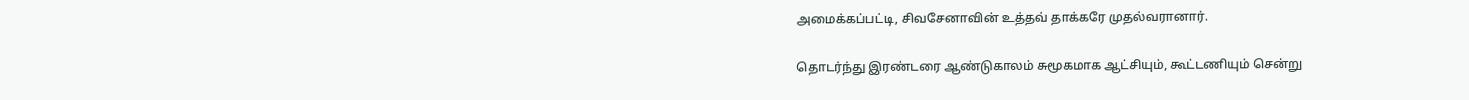அமைக்கப்பட்டி, சிவசேனாவின் உத்தவ் தாக்கரே முதல்வரானார்.

தொடர்ந்து இரண்டரை ஆண்டுகாலம் சுமூகமாக ஆட்சியும், கூட்டணியும் சென்று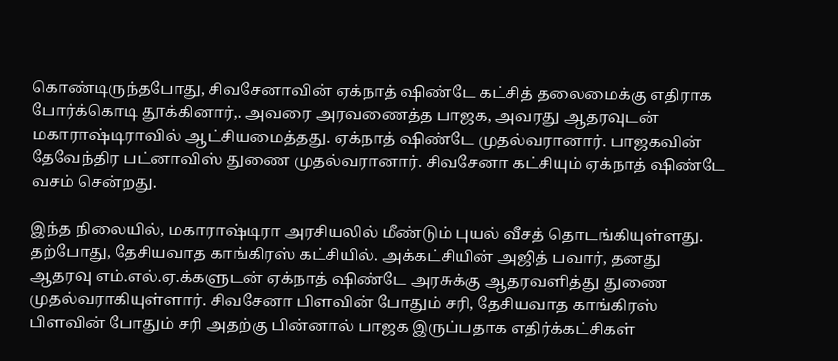கொண்டிருந்தபோது, சிவசேனாவின் ஏக்நாத் ஷிண்டே கட்சித் தலைமைக்கு எதிராக போர்க்கொடி தூக்கினார்,. அவரை அரவணைத்த பாஜக, அவரது ஆதரவுடன் மகாராஷ்டிராவில் ஆட்சியமைத்தது. ஏக்நாத் ஷிண்டே முதல்வரானார். பாஜகவின் தேவேந்திர பட்னாவிஸ் துணை முதல்வரானார். சிவசேனா கட்சியும் ஏக்நாத் ஷிண்டே வசம் சென்றது.

இந்த நிலையில், மகாராஷ்டிரா அரசியலில் மீண்டும் புயல் வீசத் தொடங்கியுள்ளது. தற்போது, தேசியவாத காங்கிரஸ் கட்சியில். அக்கட்சியின் அஜித் பவார், தனது ஆதரவு எம்.எல்.ஏ.க்களுடன் ஏக்நாத் ஷிண்டே அரசுக்கு ஆதரவளித்து துணை முதல்வராகியுள்ளார். சிவசேனா பிளவின் போதும் சரி, தேசியவாத காங்கிரஸ் பிளவின் போதும் சரி அதற்கு பின்னால் பாஜக இருப்பதாக எதிர்க்கட்சிகள்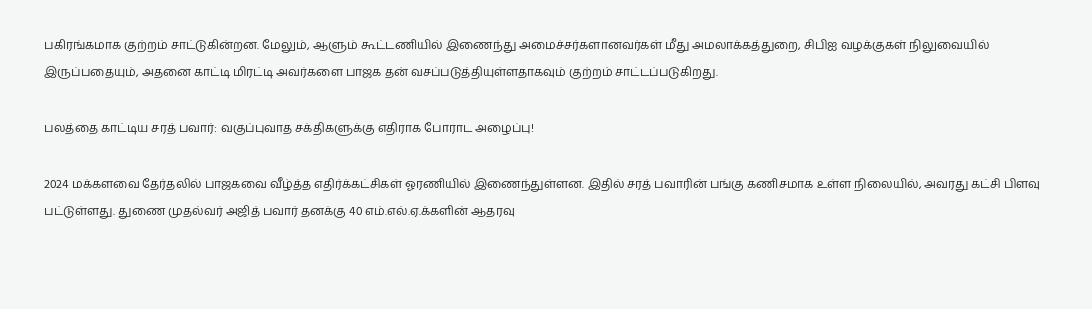பகிரங்கமாக குற்றம் சாட்டுகின்றன. மேலும், ஆளும் கூட்டணியில் இணைந்து அமைச்சர்களானவர்கள் மீது அமலாக்கத்துறை, சிபிஐ வழக்குகள் நிலுவையில் இருப்பதையும், அதனை காட்டி மிரட்டி அவர்களை பாஜக தன் வசப்படுத்தியுள்ளதாகவும் குற்றம் சாட்டப்படுகிறது.

பலத்தை காட்டிய சரத் பவார்: வகுப்புவாத சக்திகளுக்கு எதிராக போராட அழைப்பு!

2024 மக்களவை தேர்தலில் பாஜகவை வீழ்த்த எதிர்க்கட்சிகள் ஓரணியில் இணைந்துள்ளன. இதில் சரத் பவாரின் பங்கு கணிசமாக உள்ள நிலையில், அவரது கட்சி பிளவு பட்டுள்ளது. துணை முதல்வர் அஜித் பவார் தனக்கு 40 எம்.எல்.ஏ.க்களின் ஆதரவு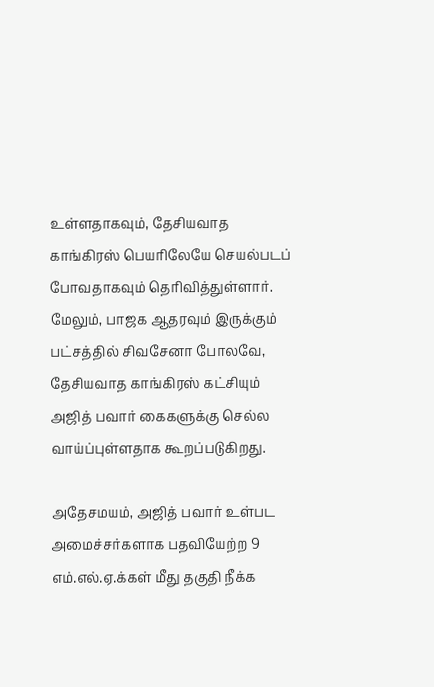உள்ளதாகவும், தேசியவாத காங்கிரஸ் பெயரிலேயே செயல்படப் போவதாகவும் தெரிவித்துள்ளார். மேலும், பாஜக ஆதரவும் இருக்கும் பட்சத்தில் சிவசேனா போலவே, தேசியவாத காங்கிரஸ் கட்சியும் அஜித் பவார் கைகளுக்கு செல்ல வாய்ப்புள்ளதாக கூறப்படுகிறது.

அதேசமயம், அஜித் பவார் உள்பட அமைச்சர்களாக பதவியேற்ற 9 எம்.எல்.ஏ.க்கள் மீது தகுதி நீக்க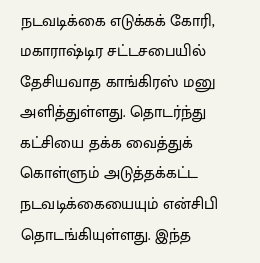நடவடிக்கை எடுக்கக் கோரி, மகாராஷ்டிர சட்டசபையில் தேசியவாத காங்கிரஸ் மனு அளித்துள்ளது. தொடர்ந்து கட்சியை தக்க வைத்துக் கொள்ளும் அடுத்தக்கட்ட நடவடிக்கையையும் என்சிபி தொடங்கியுள்ளது. இந்த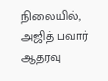நிலையில், அஜித் பவார் ஆதரவு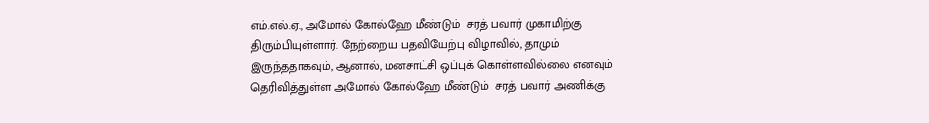எம்.எல்.ஏ., அமோல் கோல்ஹே மீண்டும்  சரத் பவார் முகாமிற்கு திரும்பியுள்ளார். நேற்றைய பதவியேற்பு விழாவில், தாமும் இருந்ததாகவும், ஆனால், மனசாட்சி ஒப்புக் கொள்ளவில்லை எனவும் தெரிவித்துள்ள அமோல் கோல்ஹே மீண்டும்  சரத் பவார் அணிக்கு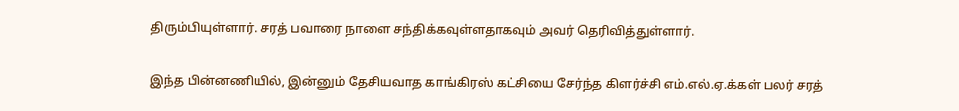திரும்பியுள்ளார். சரத் பவாரை நாளை சந்திக்கவுள்ளதாகவும் அவர் தெரிவித்துள்ளார்.

இந்த பின்னணியில், இன்னும் தேசியவாத காங்கிரஸ் கட்சியை சேர்ந்த கிளர்ச்சி எம்.எல்.ஏ.க்கள் பலர் சரத்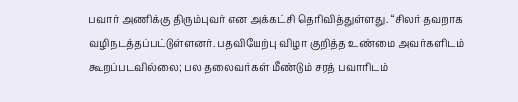பவார் அணிக்கு திரும்புவர் என அக்கட்சி தெரிவித்துள்ளது. “சிலர் தவறாக வழிநடத்தப்பட்டுள்ளனர். பதவியேற்பு விழா குறித்த உண்மை அவர்களிடம் கூறப்படவில்லை; பல தலைவர்கள் மீண்டும் சரத் பவாரிடம்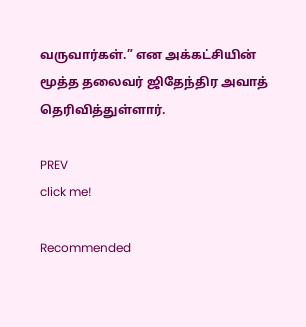வருவார்கள்.” என அக்கட்சியின் மூத்த தலைவர் ஜிதேந்திர அவாத் தெரிவித்துள்ளார்.

PREV
click me!

Recommended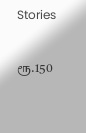Stories

ரூ.150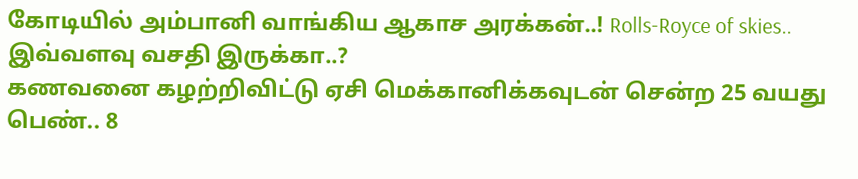கோடியில் அம்பானி வாங்கிய ஆகாச அரக்கன்..! Rolls-Royce of skies.. இவ்வளவு வசதி இருக்கா..?
கணவனை கழற்றிவிட்டு ஏசி மெக்கானிக்கவுடன் சென்ற 25 வயது பெண்.. 8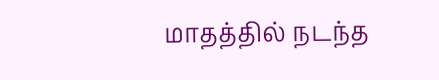மாதத்தில் நடந்த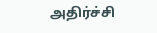அதிர்ச்சி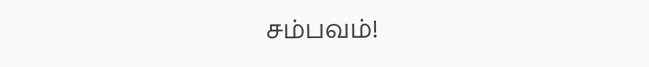சம்பவம்!